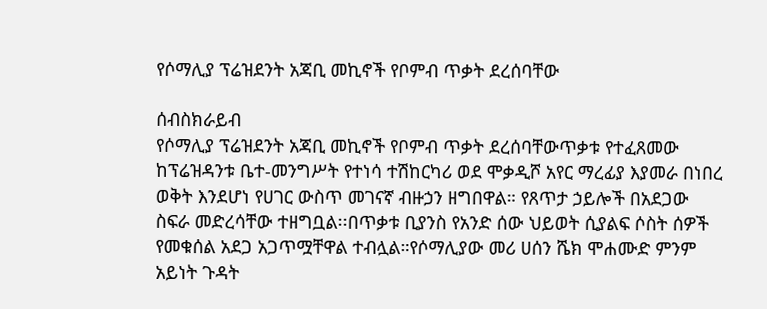የሶማሊያ ፕሬዝደንት አጃቢ መኪኖች የቦምብ ጥቃት ደረሰባቸው

ሰብስክራይብ
የሶማሊያ ፕሬዝደንት አጃቢ መኪኖች የቦምብ ጥቃት ደረሰባቸውጥቃቱ የተፈጸመው ከፕሬዝዳንቱ ቤተ-መንግሥት የተነሳ ተሽከርካሪ ወደ ሞቃዲሾ አየር ማረፊያ እያመራ በነበረ ወቅት እንደሆነ የሀገር ውስጥ መገናኛ ብዙኃን ዘግበዋል። የጸጥታ ኃይሎች በአደጋው ስፍራ መድረሳቸው ተዘግቧል፡፡በጥቃቱ ቢያንስ የአንድ ሰው ህይወት ሲያልፍ ሶስት ሰዎች የመቁሰል አደጋ አጋጥሟቸዋል ተብሏል።የሶማሊያው መሪ ሀሰን ሼክ ሞሐሙድ ምንም አይነት ጉዳት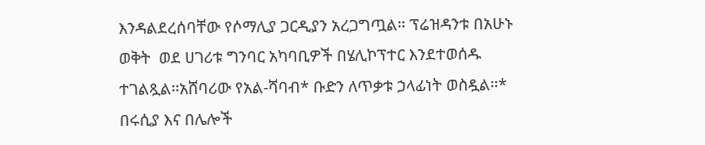እንዳልደረሰባቸው የሶማሊያ ጋርዲያን አረጋግጧል። ፕሬዝዳንቱ በአሁኑ ወቅት  ወደ ሀገሪቱ ግንባር አካባቢዎች በሄሊኮፕተር እንደተወሰዱ ተገልጿል፡፡አሸባሪው የአል-ሻባብ* ቡድን ለጥቃቱ ኃላፊነት ወስዷል።* በሩሲያ እና በሌሎች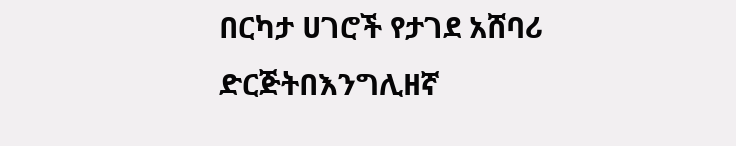በርካታ ሀገሮች የታገደ አሸባሪ ድርጅትበእንግሊዘኛ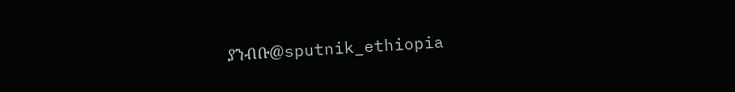ያንብቡ@sputnik_ethiopia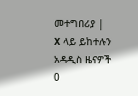መተግበሪያ | X ላይ ይከተሉን
አዳዲስ ዜናዎች
0